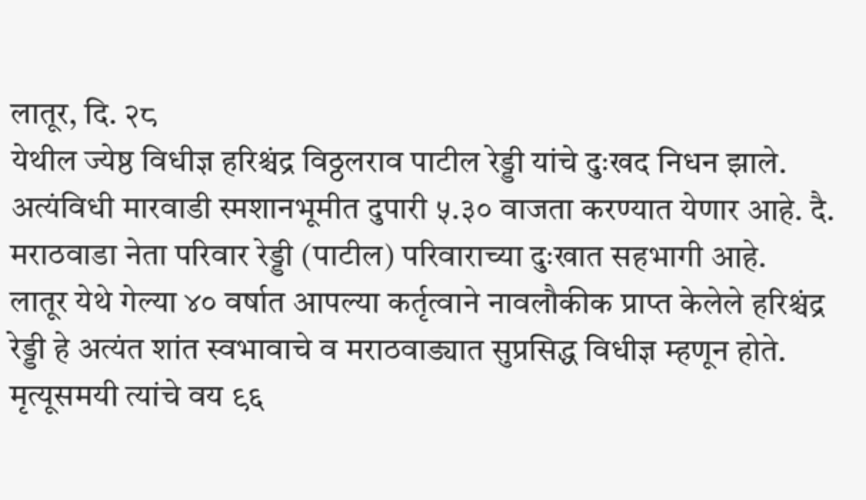लातूर, दि. २८
येथील ज्येष्ठ विधीज्ञ हरिश्चंद्र विठ्ठलराव पाटील रेड्डी यांचे दुःखद निधन झाले. अत्यंविधी मारवाडी स्मशानभूमीत दुपारी ५.३० वाजता करण्यात येणार आहे. दै. मराठवाडा नेता परिवार रेड्डी (पाटील) परिवाराच्या दुःखात सहभागी आहे.
लातूर येथे गेल्या ४० वर्षात आपल्या कर्तृत्वाने नावलौकीक प्राप्त केलेले हरिश्चंद्र रेड्डी हे अत्यंत शांत स्वभावाचे व मराठवाड्यात सुप्रसिद्ध विधीज्ञ म्हणून होते. मृत्यूसमयी त्यांचे वय ९६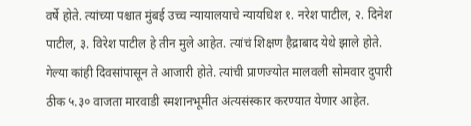वर्षे होते. त्यांच्या पश्चात मुंबई उच्च न्यायालयाचे न्यायधिश १. नरेश पाटील, २. दिनेश पाटील, ३. विरेश पाटील हे तीन मुले आहेत. त्यांचं शिक्षण हैद्राबाद येथे झाले होते.
गेल्या कांही दिवसांपासून ते आजारी होते. त्यांची प्राणज्योत मालवली सोमवार दुपारी ठीक ५.३० वाजता मारवाडी स्मशानभूमीत अंत्यसंस्कार करण्यात येणार आहेत.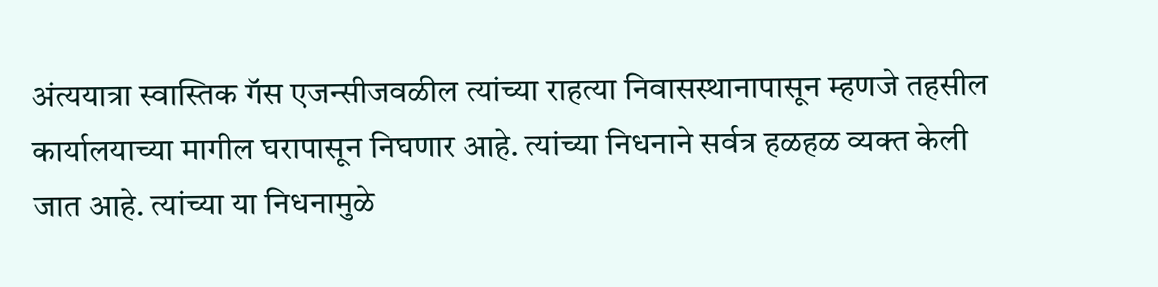अंत्ययात्रा स्वास्तिक गॅस एजन्सीजवळील त्यांच्या राहत्या निवासस्थानापासून म्हणजे तहसील कार्यालयाच्या मागील घरापासून निघणार आहे. त्यांच्या निधनाने सर्वत्र हळहळ व्यक्त केली जात आहे. त्यांच्या या निधनामुळे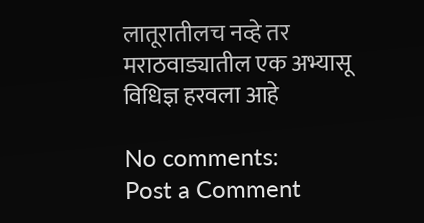लातूरातीलच नव्हे तर मराठवाड्यातील एक अभ्यासू विधिज्ञ हरवला आहे

No comments:
Post a Comment